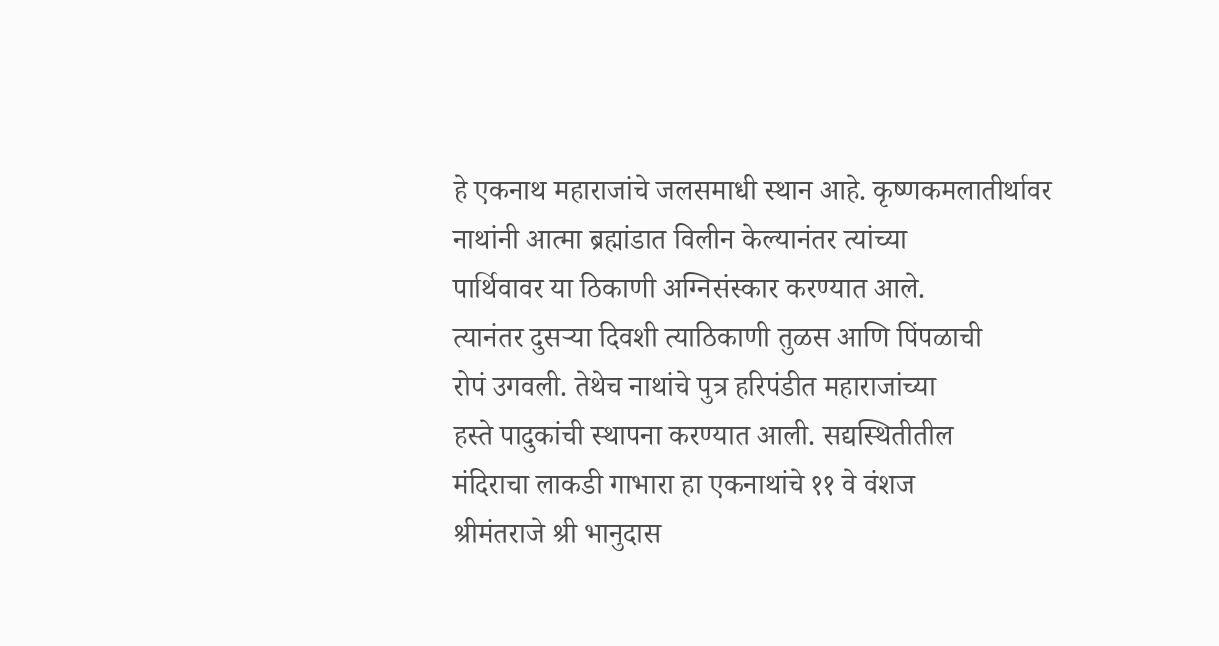हे एकनाथ महाराजांचे जलसमाधी स्थान आहे. कृष्णकमलातीर्थावर
नाथांनी आत्मा ब्रह्मांडात विलीन केल्यानंतर त्यांच्या
पार्थिवावर या ठिकाणी अग्निसंस्कार करण्यात आले.
त्यानंतर दुसऱ्या दिवशी त्याठिकाणी तुळस आणि पिंपळाची
रोपं उगवली. तेथेच नाथांचे पुत्र हरिपंडीत महाराजांच्या
हस्ते पादुकांची स्थापना करण्यात आली. सद्यस्थितीतील
मंदिराचा लाकडी गाभारा हा एकनाथांचे ११ वे वंशज
श्रीमंतराजे श्री भानुदास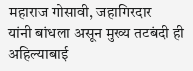महाराज गोसावी, जहागिरदार
यांनी बांधला असून मुख्य तटबंदी ही अहिल्याबाई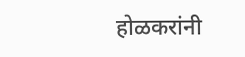होळकरांनी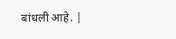बांधली आहे. |